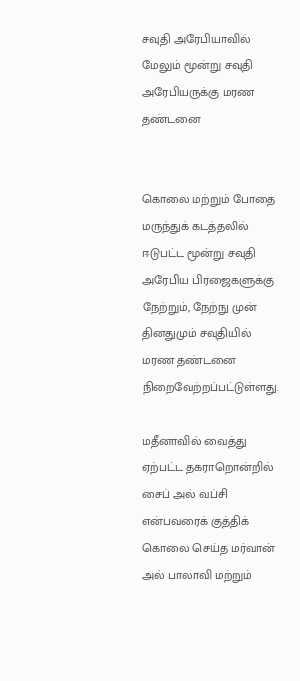சவுதி அரேபியாவில் மேலும் மூன்று சவுதி அரேபியருக்கு மரண தண்டனை


கொலை மற்றும் போதை மருந்துக் கடத்தலில் ஈடுபட்ட மூன்று சவுதி அரேபிய பிரஜைகளுக்கு நேற்றும், நேற்நு முன் தினதுமும் சவுதியில் மரண தண்டனை நிறைவேற்றப்பட்டுள்ளது.

மதீனாவில் வைத்து ஏற்பட்ட தகராறொன்றில் சைப் அல் வப்சி என்பவரைக் குத்திக் கொலை செய்த மர்வான் அல் பாலாவி மற்றும்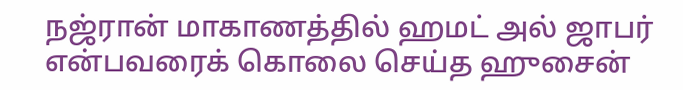நஜ்ரான் மாகாணத்தில் ஹமட் அல் ஜாபர் என்பவரைக் கொலை செய்த ஹுசைன்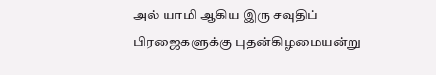அல் யாமி ஆகிய இரு சவுதிப் பிரஜைகளுக்கு புதன்கிழமையன்று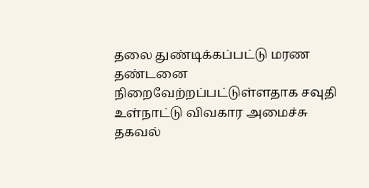தலை துண்டிக்கப்பட்டு மரண தண்டனை நிறைவேற்றப்பட்டுள்ளதாக சவுதி உள்நாட்டு விவகார அமைச்சு தகவல்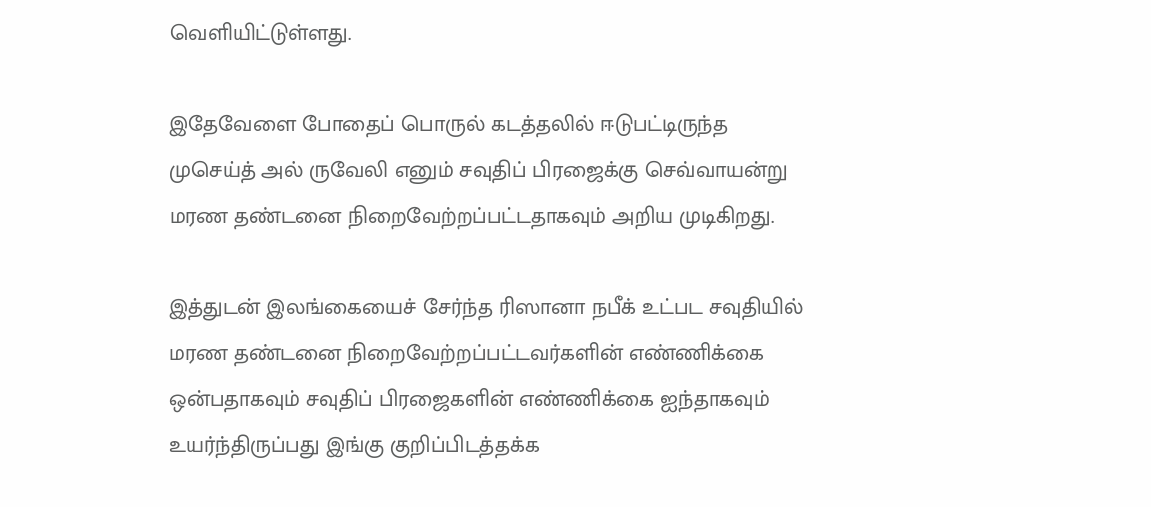வெளியிட்டுள்ளது.

இதேவேளை போதைப் பொருல் கடத்தலில் ஈடுபட்டிருந்த முசெய்த் அல் ருவேலி எனும் சவுதிப் பிரஜைக்கு செவ்வாயன்று மரண தண்டனை நிறைவேற்றப்பட்டதாகவும் அறிய முடிகிறது.

இத்துடன் இலங்கையைச் சேர்ந்த ரிஸானா நபீக் உட்பட சவுதியில் மரண தண்டனை நிறைவேற்றப்பட்டவர்களின் எண்ணிக்கை ஒன்பதாகவும் சவுதிப் பிரஜைகளின் எண்ணிக்கை ஐந்தாகவும் உயர்ந்திருப்பது இங்கு குறிப்பிடத்தக்க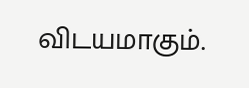விடயமாகும்.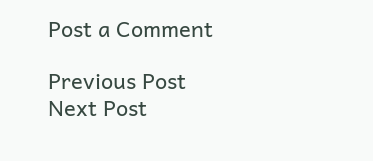Post a Comment

Previous Post Next Post